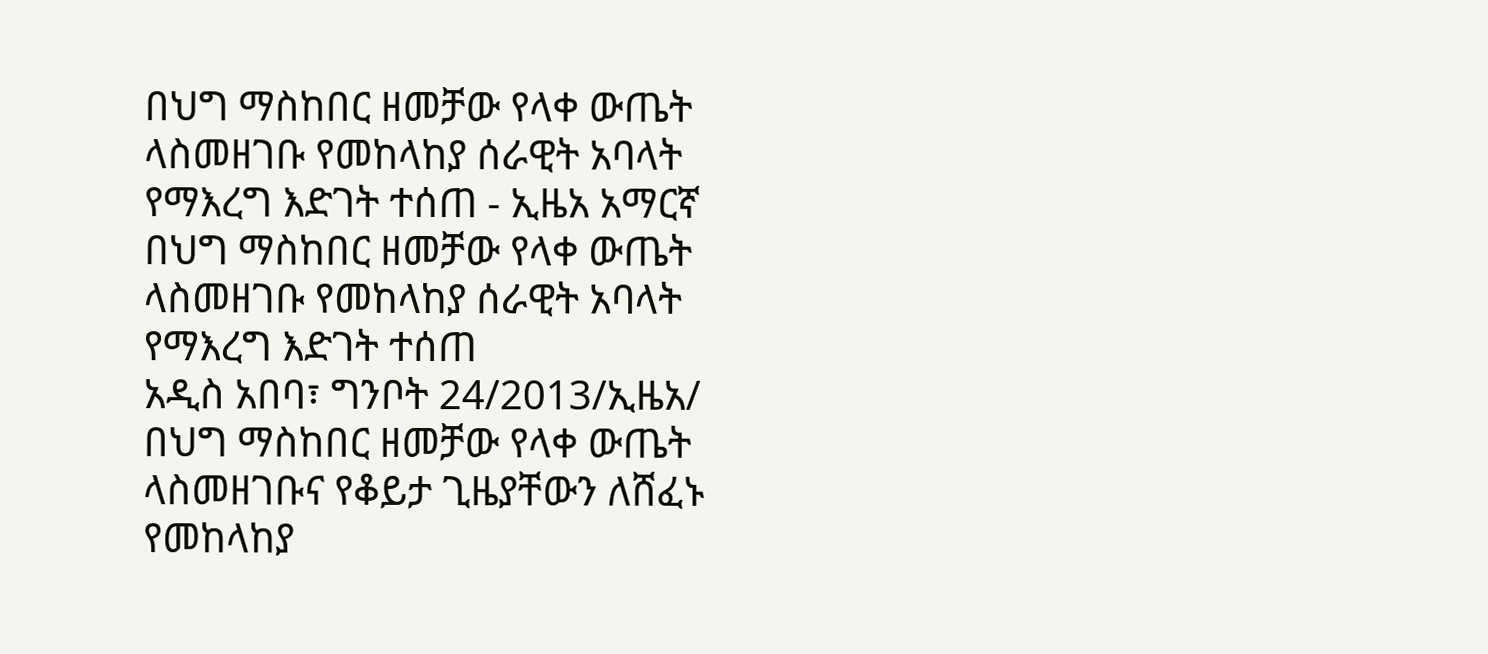በህግ ማስከበር ዘመቻው የላቀ ውጤት ላስመዘገቡ የመከላከያ ሰራዊት አባላት የማእረግ እድገት ተሰጠ - ኢዜአ አማርኛ
በህግ ማስከበር ዘመቻው የላቀ ውጤት ላስመዘገቡ የመከላከያ ሰራዊት አባላት የማእረግ እድገት ተሰጠ
አዲስ አበባ፣ ግንቦት 24/2013/ኢዜአ/ በህግ ማስከበር ዘመቻው የላቀ ውጤት ላስመዘገቡና የቆይታ ጊዜያቸውን ለሸፈኑ የመከላከያ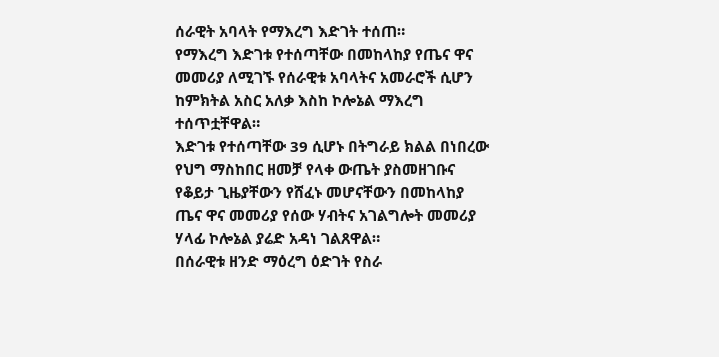ሰራዊት አባላት የማእረግ እድገት ተሰጠ።
የማእረግ እድገቱ የተሰጣቸው በመከላከያ የጤና ዋና መመሪያ ለሚገኙ የሰራዊቱ አባላትና አመራሮች ሲሆን ከምክትል አስር አለቃ እስከ ኮሎኔል ማእረግ ተሰጥቷቸዋል።
እድገቱ የተሰጣቸው 39 ሲሆኑ በትግራይ ክልል በነበረው የህግ ማስከበር ዘመቻ የላቀ ውጤት ያስመዘገቡና የቆይታ ጊዜያቸውን የሸፈኑ መሆናቸውን በመከላከያ ጤና ዋና መመሪያ የሰው ሃብትና አገልግሎት መመሪያ ሃላፊ ኮሎኔል ያሬድ አዳነ ገልጸዋል።
በሰራዊቱ ዘንድ ማዕረግ ዕድገት የስራ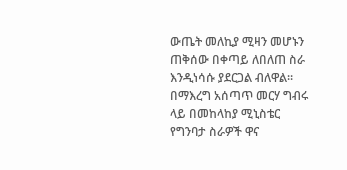ውጤት መለኪያ ሚዛን መሆኑን ጠቅሰው በቀጣይ ለበለጠ ስራ እንዲነሳሱ ያደርጋል ብለዋል።
በማእረግ አሰጣጥ መርሃ ግብሩ ላይ በመከላከያ ሚኒስቴር የግንባታ ስራዎች ዋና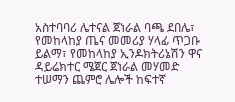አስተባባሪ ሌተናል ጀነራል ባጫ ደበሌ፣ የመከላከያ ጤና መመሪያ ሃላፊ ጥጋቡ ይልማ፣ የመከላከያ ኢንዶክትሪኔሽን ዋና ዳይሬክተር ሜጀር ጀነራል መሃመድ ተሠማን ጨምሮ ሌሎች ከፍተኛ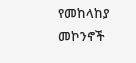የመከላከያ መኮንኖች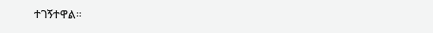ተገኝተዋል።